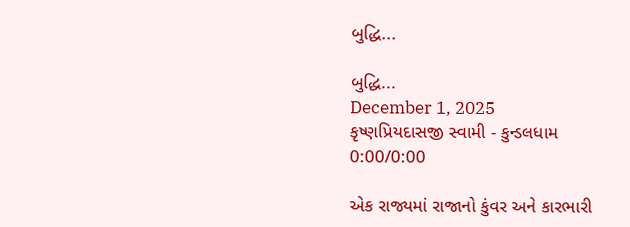બુદ્ધિ...

બુદ્ધિ...
December 1, 2025
કૃષ્ણપ્રિયદાસજી સ્વામી - કુન્ડલધામ
0:00/0:00

એક રાજ્યમાં રાજાનો કુંવર અને કારભારી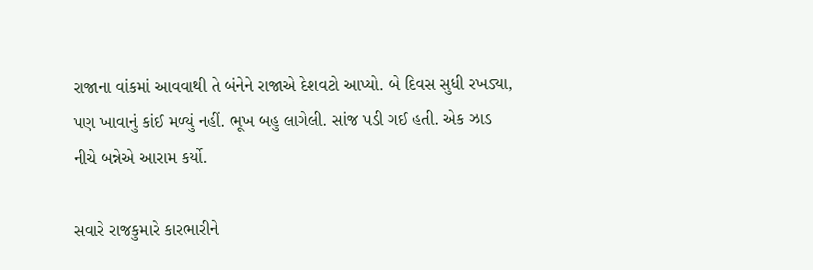રાજાના વાંકમાં આવવાથી તે બંનેને રાજાએ દેશવટો આપ્યો. બે દિવસ સુધી રખડ્યા, પણ ખાવાનું કાંઈ મળ્યું નહીં. ભૂખ બહુ લાગેલી. સાંજ પડી ગઈ હતી. એક ઝાડ નીચે બન્નેએ આરામ કર્યો.

સવારે રાજકુમારે કારભારીને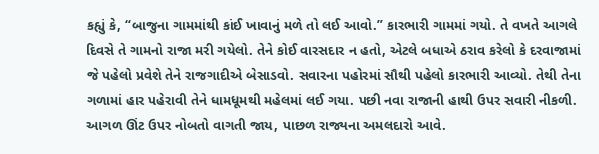કહ્યું કે, “બાજુના ગામમાંથી કાંઈ ખાવાનું મળે તો લઈ આવો.” કારભારી ગામમાં ગયો. તે વખતે આગલે દિવસે તે ગામનો રાજા મરી ગયેલો. તેને કોઈ વારસદાર ન હતો, એટલે બધાએ ઠરાવ કરેલો કે દરવાજામાં જે પહેલો પ્રવેશે તેને રાજગાદીએ બેસાડવો. સવારના પહોરમાં સૌથી પહેલો કારભારી આવ્યો. તેથી તેના ગળામાં હાર પહેરાવી તેને ધામધૂમથી મહેલમાં લઈ ગયા. પછી નવા રાજાની હાથી ઉપર સવારી નીકળી. આગળ ઊંટ ઉપર નોબતો વાગતી જાય, પાછળ રાજ્યના અમલદારો આવે.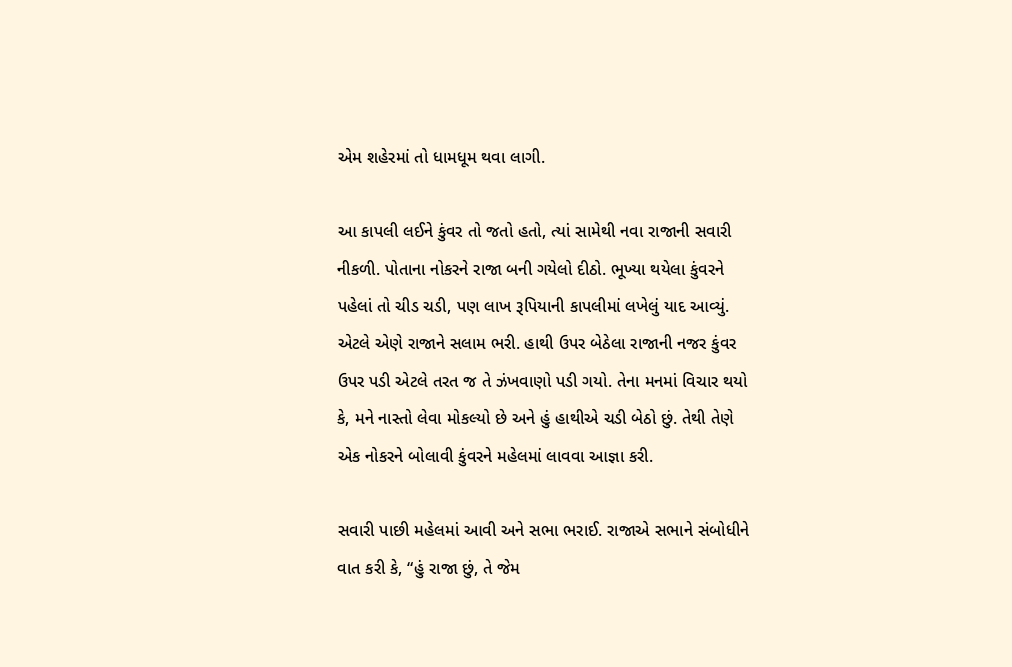એમ શહેરમાં તો ધામધૂમ થવા લાગી.

આ કાપલી લઈને કુંવર તો જતો હતો, ત્યાં સામેથી નવા રાજાની સવારી નીકળી. પોતાના નોકરને રાજા બની ગયેલો દીઠો. ભૂખ્યા થયેલા કુંવરને પહેલાં તો ચીડ ચડી, પણ લાખ રૂપિયાની કાપલીમાં લખેલું યાદ આવ્યું. એટલે એણે રાજાને સલામ ભરી. હાથી ઉપર બેઠેલા રાજાની નજર કુંવર ઉપર પડી એટલે તરત જ તે ઝંખવાણો પડી ગયો. તેના મનમાં વિચાર થયો કે, મને નાસ્તો લેવા મોકલ્યો છે અને હું હાથીએ ચડી બેઠો છું. તેથી તેણે એક નોકરને બોલાવી કુંવરને મહેલમાં લાવવા આજ્ઞા કરી.

સવારી પાછી મહેલમાં આવી અને સભા ભરાઈ. રાજાએ સભાને સંબોધીને વાત કરી કે, “હું રાજા છું, તે જેમ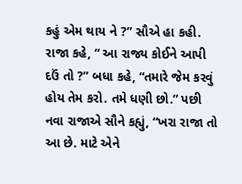કહું એમ થાય ને ?” સૌએ હા કહી. રાજા કહે, “ આ રાજ્ય કોઈને આપી દઉં તો ?” બધા કહે, “તમારે જેમ કરવું હોય તેમ કરો. તમે ધણી છો.” પછી નવા રાજાએ સૌને કહ્યું, “ખરા રાજા તો આ છે. માટે એને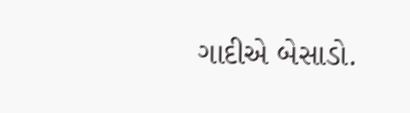ગાદીએ બેસાડો.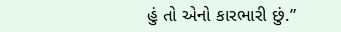હું તો એનો કારભારી છું.”